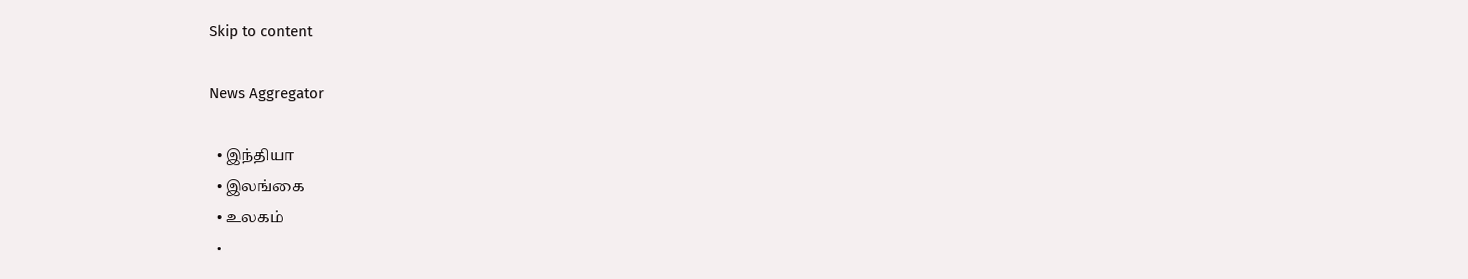Skip to content

News Aggregator

  • இந்தியா
  • இலங்கை
  • உலகம்
  •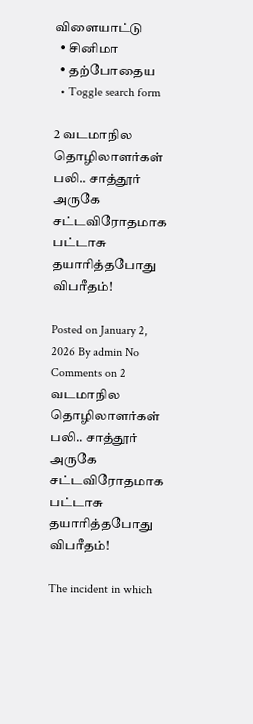விளையாட்டு
  • சினிமா
  • தற்போதைய
  • Toggle search form

2 வடமாநில தொழிலாளர்கள் பலி.. சாத்தூர் அருகே சட்டவிரோதமாக பட்டாசு தயாரித்தபோது விபரீதம்!

Posted on January 2, 2026 By admin No Comments on 2 வடமாநில தொழிலாளர்கள் பலி.. சாத்தூர் அருகே சட்டவிரோதமாக பட்டாசு தயாரித்தபோது விபரீதம்!

The incident in which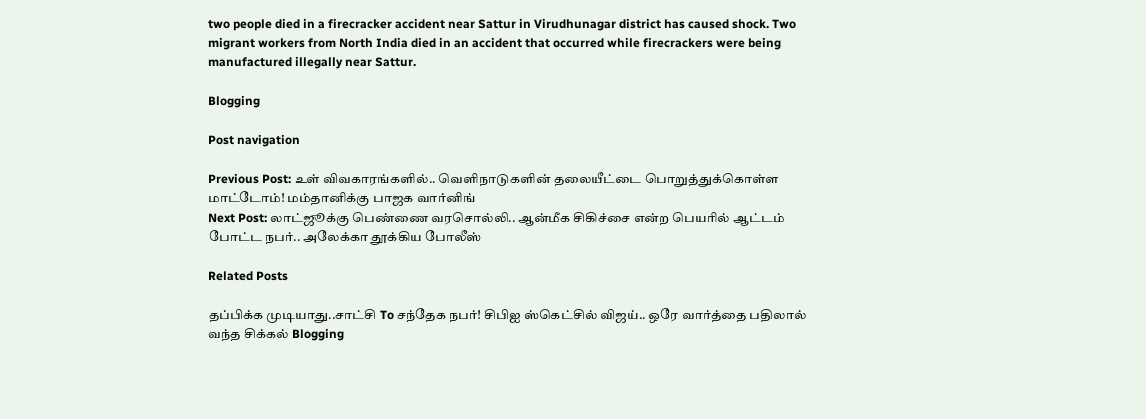two people died in a firecracker accident near Sattur in Virudhunagar district has caused shock. Two migrant workers from North India died in an accident that occurred while firecrackers were being manufactured illegally near Sattur.

Blogging

Post navigation

Previous Post: உள் விவகாரங்களில்.. வெளிநாடுகளின் தலையீட்டை பொறுத்துக்கொள்ள மாட்டோம்! மம்தானிக்கு பாஜக வார்னிங்
Next Post: லாட்ஜூக்கு பெண்ணை வரசொல்லி.. ஆன்மீக சிகிச்சை என்ற பெயரில் ஆட்டம் போட்ட நபர்.. அலேக்கா தூக்கிய போலீஸ்

Related Posts

தப்பிக்க முடியாது..சாட்சி To சந்தேக நபர்! சிபிஐ ஸ்கெட்சில் விஜய்.. ஒரே வார்த்தை பதிலால் வந்த சிக்கல் Blogging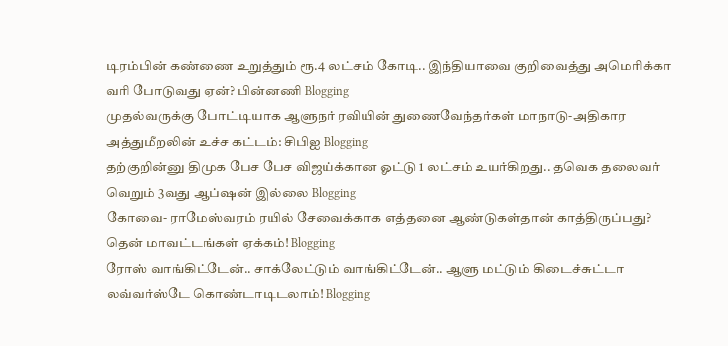டிரம்பின் கண்ணை உறுத்தும் ரூ.4 லட்சம் கோடி.. இந்தியாவை குறிவைத்து அமெரிக்கா வரி போடுவது ஏன்? பின்னணி Blogging
முதல்வருக்கு போட்டியாக ஆளுநர் ரவியின் துணைவேந்தர்கள் மாநாடு-அதிகார அத்துமீறலின் உச்ச கட்டம்: சிபிஐ Blogging
தற்குறின்னு திமுக பேச பேச விஜய்க்கான ஓட்டு 1 லட்சம் உயர்கிறது.. தவெக தலைவர் வெறும் 3வது ஆப்ஷன் இல்லை Blogging
கோவை- ராமேஸ்வரம் ரயில் சேவைக்காக எத்தனை ஆண்டுகள்தான் காத்திருப்பது? தென் மாவட்டங்கள் ஏக்கம்! Blogging
ரோஸ் வாங்கிட்டேன்.. சாக்லேட்டும் வாங்கிட்டேன்.. ஆளு மட்டும் கிடைச்சுட்டா லவ்வர்ஸ்டே கொண்டாடிடலாம்! Blogging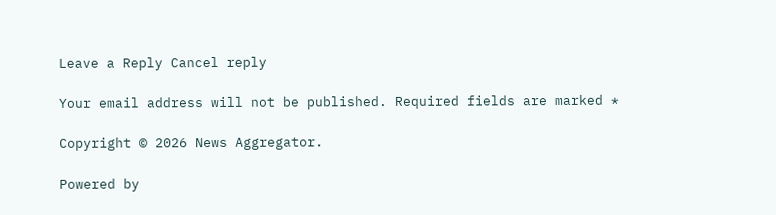Leave a Reply Cancel reply

Your email address will not be published. Required fields are marked *

Copyright © 2026 News Aggregator.

Powered by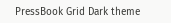PressBook Grid Dark theme